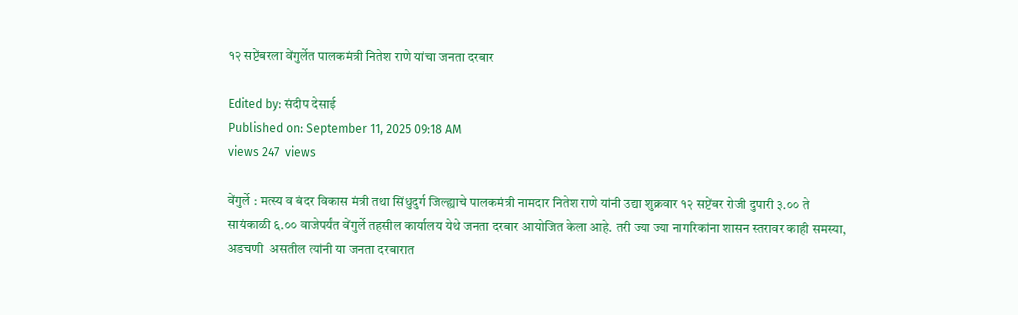१२ सप्टेंबरला वेंगुर्लेत पालकमंत्री नितेश राणे यांचा जनता दरबार

Edited by: संदीप देसाई
Published on: September 11, 2025 09:18 AM
views 247  views

वेंगुर्ले : मत्स्य व बंदर विकास मंत्री तथा सिंधुदुर्ग जिल्ह्याचे पालकमंत्री नामदार नितेश राणे यांनी उद्या शुक्रवार १२ सप्टेंबर रोजी दुपारी ३.०० ते सायंकाळी ६.०० वाजेपर्यंत वेंगुर्ले तहसील कार्यालय येथे जनता दरबार आयोजित केला आहे. तरी ज्या ज्या नागरिकांना शासन स्तरावर काही समस्या, अडचणी  असतील त्यांनी या जनता दरबारात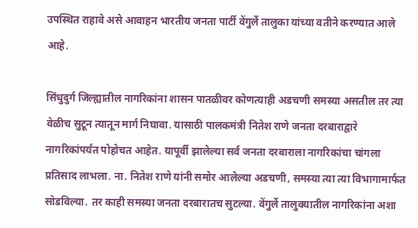उपस्थित राहावे असे आवाहन भारतीय जनता पार्टी वेंगुर्ले तालुका यांच्या वतीने करण्यात आले आहे.

सिंधुदुर्ग जिल्ह्यातील नागरिकांना शासन पातळीवर कोणत्याही अडचणी समस्या असतील तर त्या वेळीच सुटून त्यातून मार्ग निघावा. यासाठी पालकमंत्री नितेश राणे जनता दरबाराद्वारे नागरिकांपर्यंत पोहोचत आहेत. यापूर्वी झालेल्या सर्व जनता दरबाराला नागरिकांचा चांगला प्रतिसाद लाभला. ना. नितेश राणे यांनी समोर आलेल्या अडचणी, समस्या त्या त्या विभागामार्फत सोडविल्या. तर काही समस्या जनता दरबारातच सुटल्या. वेंगुर्ले तालुक्यातील नागरिकांना अशा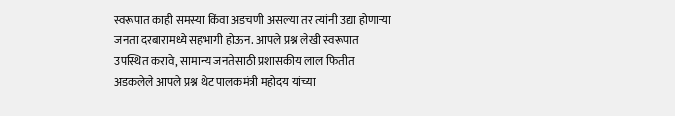स्वरूपात काही समस्या किंवा अडचणी असल्या तर त्यांनी उद्या होणाऱ्या जनता दरबारामध्ये सहभागी होऊन. आपले प्रश्न लेखी स्वरूपात उपस्थित करावे, सामान्य जनतेसाठी प्रशासकीय लाल फितीत अडकलेले आपले प्रश्न थेट पालकमंत्री महोदय यांच्या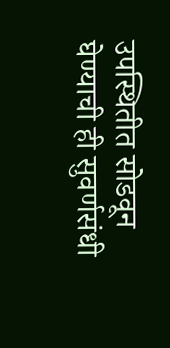उपस्थितीत सोडवून घेण्याची ही सुवर्णसंधी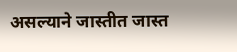असल्याने जास्तीत जास्त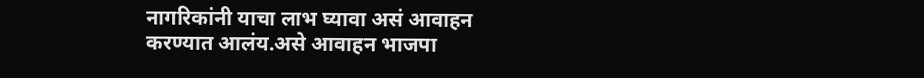नागरिकांनी याचा लाभ घ्यावा असं आवाहन करण्यात आलंय.असे आवाहन भाजपा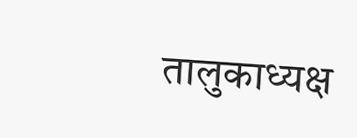तालुकाध्यक्ष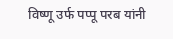विष्णू उर्फ पप्पू परब यांनी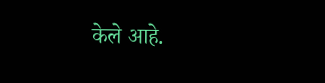केले आहे.